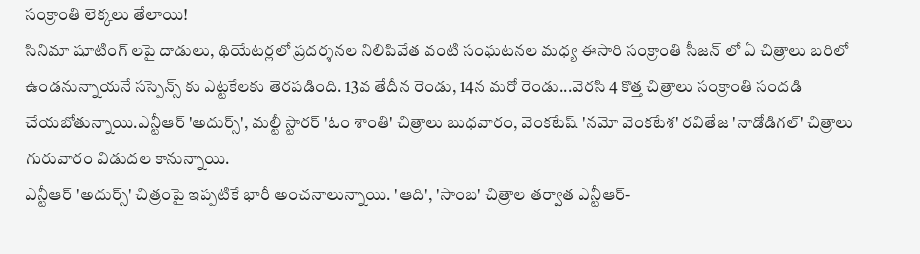సంక్రాంతి లెక్కలు తేలాయి!
సినిమా షూటింగ్ లపై దాడులు, థియేటర్లలో ప్రదర్శనల నిలిపివేత వంటి సంఘటనల మధ్య ఈసారి సంక్రాంతి సీజన్ లో ఏ చిత్రాలు బరిలో ఉండనున్నాయనే సస్పెన్స్ కు ఎట్టకేలకు తెరపడింది. 13వ తేదీన రెండు, 14న మరో రెండు...వెరసి 4 కొత్త చిత్రాలు సంక్రాంతి సందడి చేయబోతున్నాయి.ఎన్టీఆర్ 'అదుర్స్', మల్టీ స్టారర్ 'ఓం శాంతి' చిత్రాలు బుధవారం, వెంకటేష్ 'నమో వెంకటేశ' రవితేజ 'నాడోడిగల్' చిత్రాలు గురువారం విడుదల కానున్నాయి.
ఎన్టీఆర్ 'అదుర్స్' చిత్రంపై ఇప్పటికే భారీ అంచనాలున్నాయి. 'ఆది', 'సాంబ' చిత్రాల తర్వాత ఎన్టీఆర్-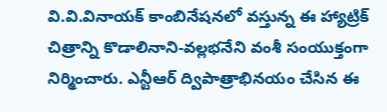వి.వి.వినాయక్ కాంబినేషనలో వస్తున్న ఈ హ్యాట్రిక్ చిత్రాన్ని కొడాలినాని-వల్లభనేని వంశీ సంయుక్తంగా నిర్మించారు. ఎన్టీఆర్ ద్విపాత్రాభినయం చేసిన ఈ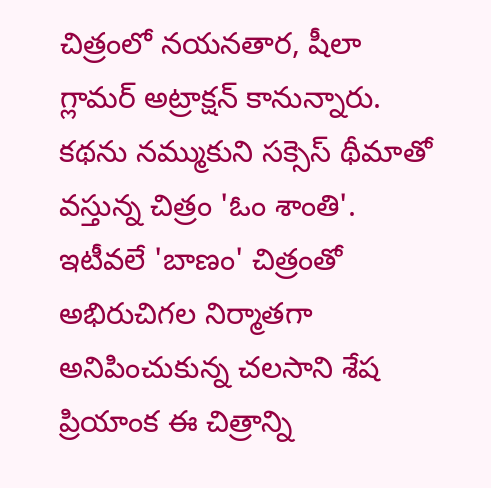చిత్రంలో నయనతార, షీలా గ్లామర్ అట్రాక్షన్ కానున్నారు. కథను నమ్ముకుని సక్సెస్ థీమాతో వస్తున్న చిత్రం 'ఓం శాంతి'. ఇటీవలే 'బాణం' చిత్రంతో అభిరుచిగల నిర్మాతగా అనిపించుకున్న చలసాని శేష ప్రియాంక ఈ చిత్రాన్ని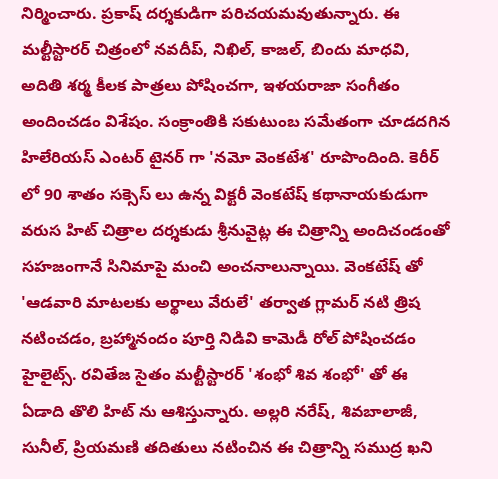నిర్మించారు. ప్రకాష్ దర్శకుడిగా పరిచయమవుతున్నారు. ఈ మల్టీస్టారర్ చిత్రంలో నవదీప్, నిఖిల్, కాజల్, బిందు మాధవి, అదితి శర్మ కీలక పాత్రలు పోషించగా, ఇళయరాజా సంగీతం అందించడం విశేషం. సంక్రాంతికి సకుటుంబ సమేతంగా చూడదగిన హిలేరియస్ ఎంటర్ టైనర్ గా 'నమో వెంకటేశ' రూపొందింది. కెరీర్ లో 90 శాతం సక్సెస్ లు ఉన్న విక్టరీ వెంకటేష్ కథానాయకుడుగా వరుస హిట్ చిత్రాల దర్శకుడు శ్రీనువైట్ల ఈ చిత్రాన్ని అందిచండంతో సహజంగానే సినిమాపై మంచి అంచనాలున్నాయి. వెంకటేష్ తో 'ఆడవారి మాటలకు అర్థాలు వేరులే' తర్వాత గ్లామర్ నటి త్రిష నటించడం, బ్రహ్మానందం పూర్తి నిడివి కామెడీ రోల్ పోషించడం హైలైట్స్. రవితేజ సైతం మల్టీస్టారర్ 'శంభో శివ శంభో' తో ఈ ఏడాది తొలి హిట్ ను ఆశిస్తున్నారు. అల్లరి నరేష్, శివబాలాజీ, సునీల్, ప్రియమణి తదితులు నటించిన ఈ చిత్రాన్ని సముద్ర ఖని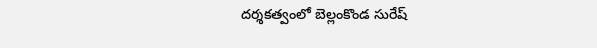దర్శకత్వంలో బెల్లంకొండ సురేష్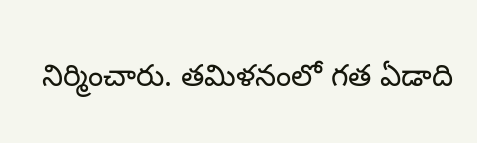నిర్మించారు. తమిళనంలో గత ఏడాది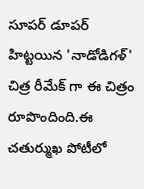సూపర్ డూపర్ హిట్టయిన 'నాడోడిగళ్' చిత్ర రీమేక్ గా ఈ చిత్రం రూపొందింది.ఈ చతుర్ముఖ పోటీలో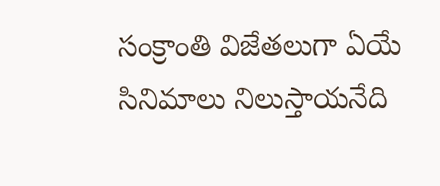సంక్రాంతి విజేతలుగా ఏయే సినిమాలు నిలుస్తాయనేది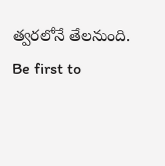త్వరలోనే తేలనుంది.
Be first to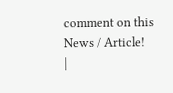comment on this News / Article!
|